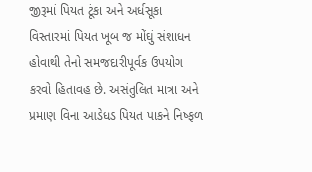જીરૂમાં પિયત ટૂંકા અને અર્ધસૂકા વિસ્તારમાં પિયત ખૂબ જ મોંઘું સંશાધન હોવાથી તેનો સમજદારીપૂર્વક ઉપયોગ કરવો હિતાવહ છે. અસંતુલિત માત્રા અને પ્રમાણ વિના આડેધડ પિયત પાકને નિષ્ફળ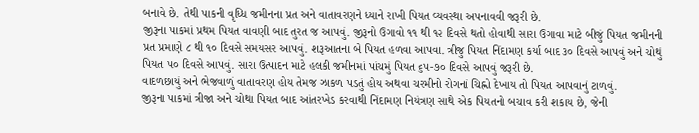બનાવે છે. તેથી પાકની વૃધ્ધિ જમીનના પ્રત અને વાતાવરણને ધ્યાને રાખી પિયત વ્યવસ્થા અપનાવવી જરૂરી છે.
જીરૂના પાકમાં પ્રથમ પિયત વાવણી બાદ તુરત જ આપવું. જીરૂનો ઉગાવો ૧૧ થી ૧૨ દિવસે થતો હોવાથી સારા ઉગાવા માટે બીજું પિયત જમીનની પ્રત પ્રમાણે ૮ થી ૧૦ દિવસે સમયસર આપવું. શરૂઆતના બે પિયત હળવા આપવા. ત્રીજુ પિયત નિંદામણ કર્યા બાદ ૩૦ દિવસે આપવું અને ચોથું પિયત ૫૦ દિવસે આપવું. સારા ઉત્પાદન માટે હલકી જમીનમાં પાંચમું પિયત ૬૫-૭૦ દિવસે આપવું જરૂરી છે.
વાદળછાયું અને ભેજવાળું વાતાવરણ હોય તેમજ ઝાકળ પડતું હોય અથવા ચરમીનો રોગનાં ચિહ્નો દેખાય તો પિયત આપવાનું ટાળવું.
જીરૂના પાકમાં ત્રીજા અને ચોથા પિયત બાદ આંતરખેડ કરવાથી નિંદામણ નિયંત્રણ સાથે એક પિયતનો બચાવ કરી શકાય છે, જેની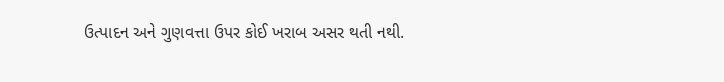ઉત્પાદન અને ગુણવત્તા ઉપર કોઈ ખરાબ અસર થતી નથી.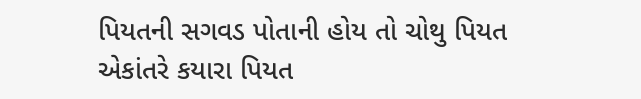પિયતની સગવડ પોતાની હોય તો ચોથુ પિયત એકાંતરે કયારા પિયત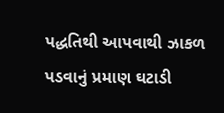પદ્ધતિથી આપવાથી ઝાકળ પડવાનું પ્રમાણ ઘટાડી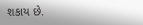શકાય છે.